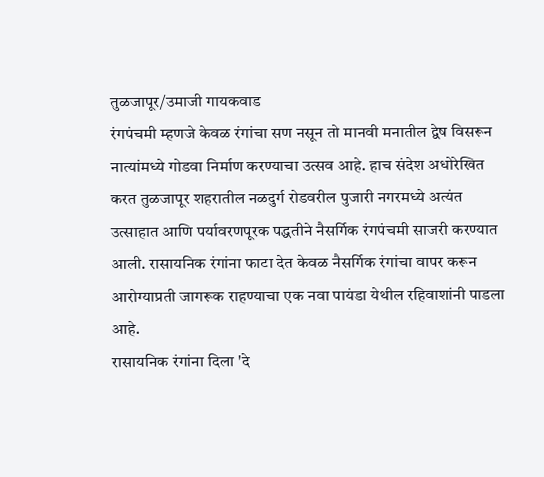तुळजापूर/उमाजी गायकवाड
रंगपंचमी म्हणजे केवळ रंगांचा सण नसून तो मानवी मनातील द्वेष विसरून नात्यांमध्ये गोडवा निर्माण करण्याचा उत्सव आहे. हाच संदेश अधोरेखित करत तुळजापूर शहरातील नळदुर्ग रोडवरील पुजारी नगरमध्ये अत्यंत उत्साहात आणि पर्यावरणपूरक पद्धतीने नैसर्गिक रंगपंचमी साजरी करण्यात आली. रासायनिक रंगांना फाटा देत केवळ नैसर्गिक रंगांचा वापर करून आरोग्याप्रती जागरूक राहण्याचा एक नवा पायंडा येथील रहिवाशांनी पाडला आहे.
रासायनिक रंगांना दिला 'दे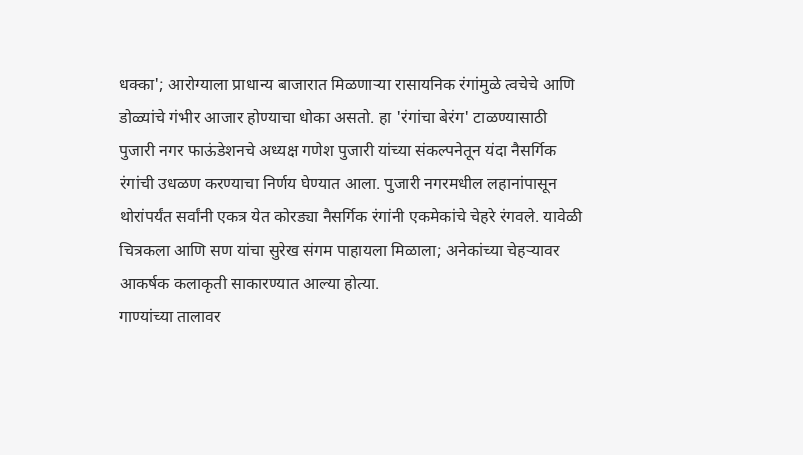धक्का'; आरोग्याला प्राधान्य बाजारात मिळणाऱ्या रासायनिक रंगांमुळे त्वचेचे आणि डोळ्यांचे गंभीर आजार होण्याचा धोका असतो. हा 'रंगांचा बेरंग' टाळण्यासाठी पुजारी नगर फाऊंडेशनचे अध्यक्ष गणेश पुजारी यांच्या संकल्पनेतून यंदा नैसर्गिक रंगांची उधळण करण्याचा निर्णय घेण्यात आला. पुजारी नगरमधील लहानांपासून थोरांपर्यंत सर्वांनी एकत्र येत कोरड्या नैसर्गिक रंगांनी एकमेकांचे चेहरे रंगवले. यावेळी चित्रकला आणि सण यांचा सुरेख संगम पाहायला मिळाला; अनेकांच्या चेहऱ्यावर आकर्षक कलाकृती साकारण्यात आल्या होत्या.
गाण्यांच्या तालावर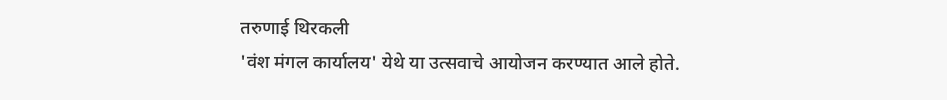तरुणाई थिरकली
'वंश मंगल कार्यालय' येथे या उत्सवाचे आयोजन करण्यात आले होते.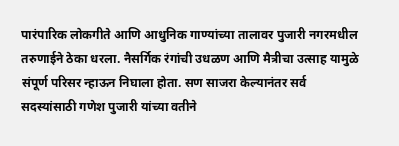पारंपारिक लोकगीते आणि आधुनिक गाण्यांच्या तालावर पुजारी नगरमधील तरुणाईने ठेका धरला. नैसर्गिक रंगांची उधळण आणि मैत्रीचा उत्साह यामुळे संपूर्ण परिसर न्हाऊन निघाला होता. सण साजरा केल्यानंतर सर्व सदस्यांसाठी गणेश पुजारी यांच्या वतीने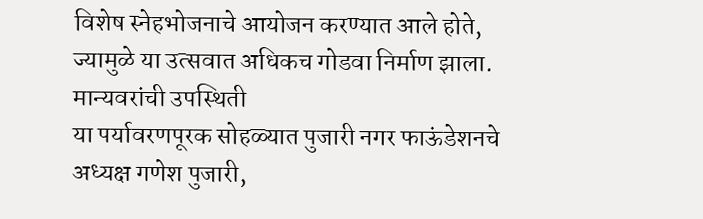विशेष स्नेहभोजनाचे आयोजन करण्यात आले होते, ज्यामुळे या उत्सवात अधिकच गोडवा निर्माण झाला.
मान्यवरांची उपस्थिती
या पर्यावरणपूरक सोहळ्यात पुजारी नगर फाऊंडेशनचे अध्यक्ष गणेश पुजारी,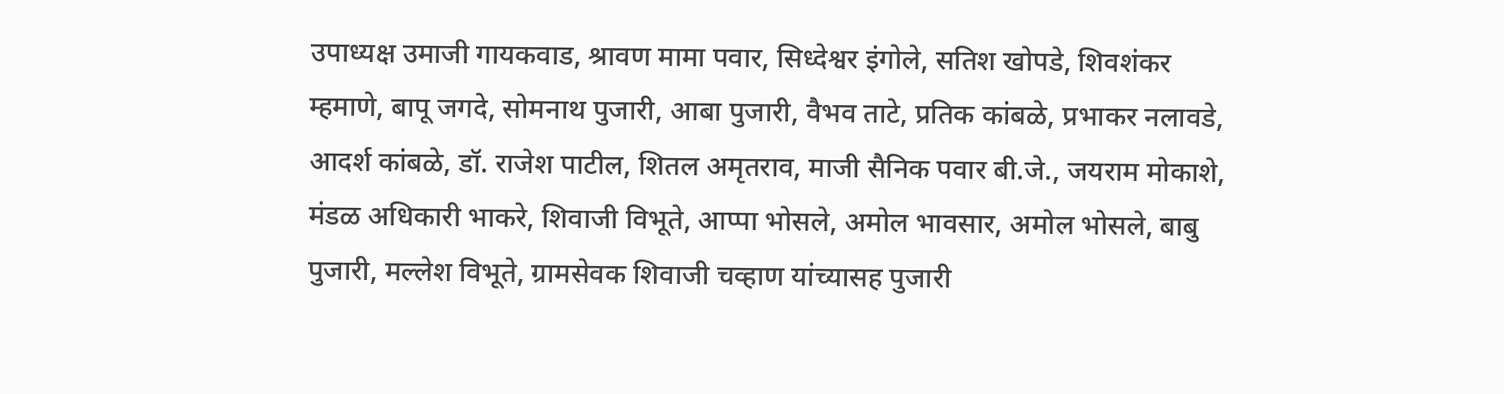उपाध्यक्ष उमाजी गायकवाड, श्रावण मामा पवार, सिध्देश्वर इंगोले, सतिश खोपडे, शिवशंकर म्हमाणे, बापू जगदे, सोमनाथ पुजारी, आबा पुजारी, वैभव ताटे, प्रतिक कांबळे, प्रभाकर नलावडे, आदर्श कांबळे, डॉ. राजेश पाटील, शितल अमृतराव, माजी सैनिक पवार बी.जे., जयराम मोकाशे, मंडळ अधिकारी भाकरे, शिवाजी विभूते, आप्पा भोसले, अमोल भावसार, अमोल भोसले, बाबु पुजारी, मल्लेश विभूते, ग्रामसेवक शिवाजी चव्हाण यांच्यासह पुजारी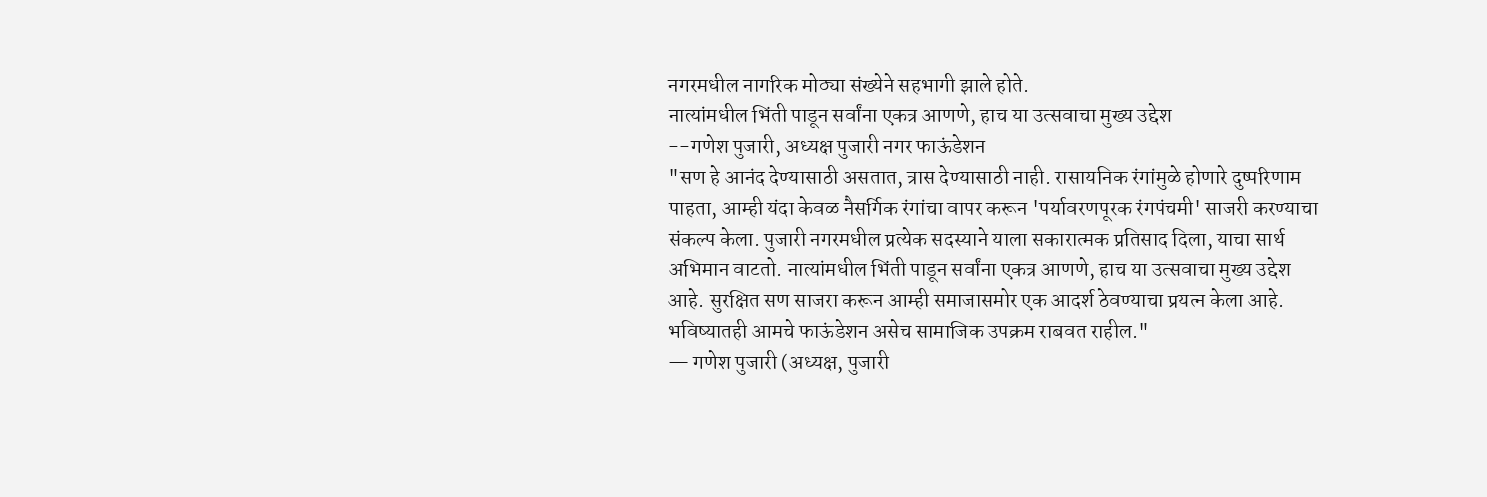नगरमधील नागरिक मोठ्या संख्येने सहभागी झाले होते.
नात्यांमधील भिंती पाडून सर्वांना एकत्र आणणे, हाच या उत्सवाचा मुख्य उद्देश
--गणेश पुजारी, अध्यक्ष पुजारी नगर फाऊंडेशन
"सण हे आनंद देण्यासाठी असतात, त्रास देण्यासाठी नाही. रासायनिक रंगांमुळे होणारे दुष्परिणाम पाहता, आम्ही यंदा केवळ नैसर्गिक रंगांचा वापर करून 'पर्यावरणपूरक रंगपंचमी' साजरी करण्याचा संकल्प केला. पुजारी नगरमधील प्रत्येक सदस्याने याला सकारात्मक प्रतिसाद दिला, याचा सार्थ अभिमान वाटतो. नात्यांमधील भिंती पाडून सर्वांना एकत्र आणणे, हाच या उत्सवाचा मुख्य उद्देश आहे. सुरक्षित सण साजरा करून आम्ही समाजासमोर एक आदर्श ठेवण्याचा प्रयत्न केला आहे. भविष्यातही आमचे फाऊंडेशन असेच सामाजिक उपक्रम राबवत राहील."
— गणेश पुजारी (अध्यक्ष, पुजारी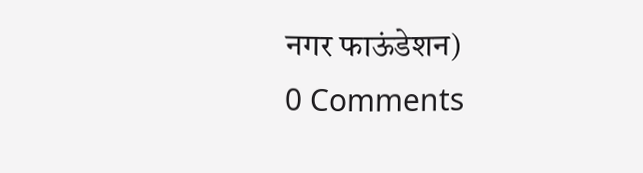नगर फाऊंडेशन)
0 Comments